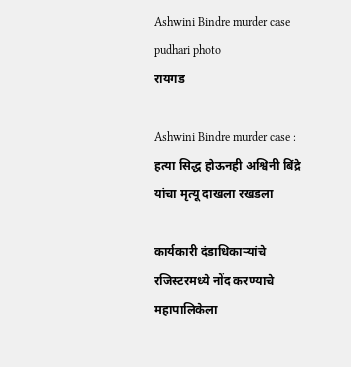Ashwini Bindre murder case pudhari photo
रायगड

Ashwini Bindre murder case : हत्या सिद्ध होऊनही अश्विनी बिंद्रे यांचा मृत्यू दाखला रखडला

कार्यकारी दंडाधिकाऱ्यांचे रजिस्टरमध्ये नोंद करण्याचे महापालिकेला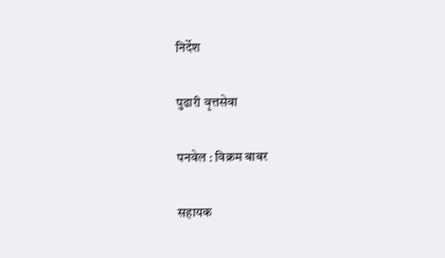निर्देश

पुढारी वृत्तसेवा

पनवेल : विक्रम बाबर

सहायक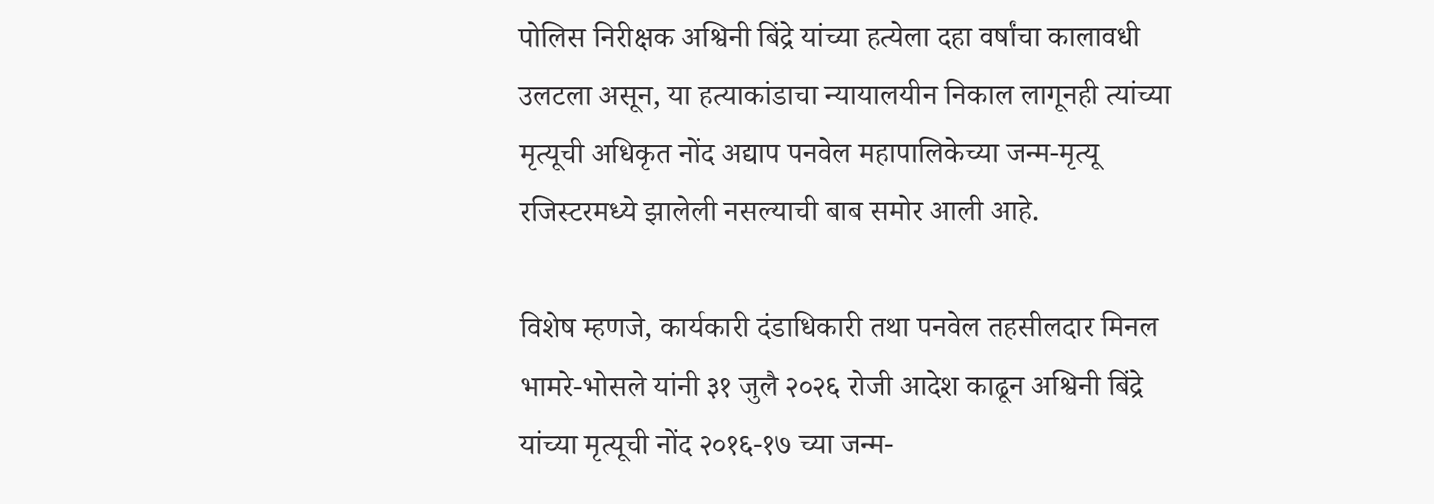पोलिस निरीक्षक अश्विनी बिंद्रे यांच्या हत्येला दहा वर्षांचा कालावधी उलटला असून, या हत्याकांडाचा न्यायालयीन निकाल लागूनही त्यांच्या मृत्यूची अधिकृत नोंद अद्याप पनवेल महापालिकेच्या जन्म-मृत्यू रजिस्टरमध्ये झालेली नसल्याची बाब समोर आली आहे.

विशेष म्हणजे, कार्यकारी दंडाधिकारी तथा पनवेल तहसीलदार मिनल भामरे-भोसले यांनी ३१ जुलै २०२६ रोजी आदेश काढून अश्विनी बिंद्रे यांच्या मृत्यूची नोंद २०१६-१७ च्या जन्म-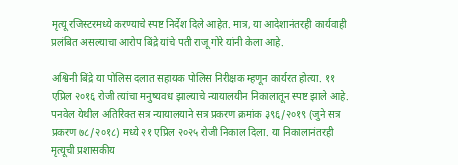मृत्यू रजिस्टरमध्ये करण्याचे स्पष्ट निर्देश दिले आहेत. मात्र, या आदेशानंतरही कार्यवाही प्रलंबित असल्याचा आरोप बिंद्रे यांचे पती राजू गोरे यांनी केला आहे.

अश्विनी बिंद्रे या पोलिस दलात सहायक पोलिस निरीक्षक म्हणून कार्यरत होत्या. ११ एप्रिल २०१६ रोजी त्यांचा मनुष्यवध झाल्याचे न्यायालयीन निकालातून स्पष्ट झाले आहे. पनवेल येथील अतिरिक्त सत्र न्यायालयाने सत्र प्रकरण क्रमांक ३९६/२०१९ (जुने सत्र प्रकरण ७८/२०१८) मध्ये २१ एप्रिल २०२५ रोजी निकाल दिला. या निकालानंतरही मृत्यूची प्रशासकीय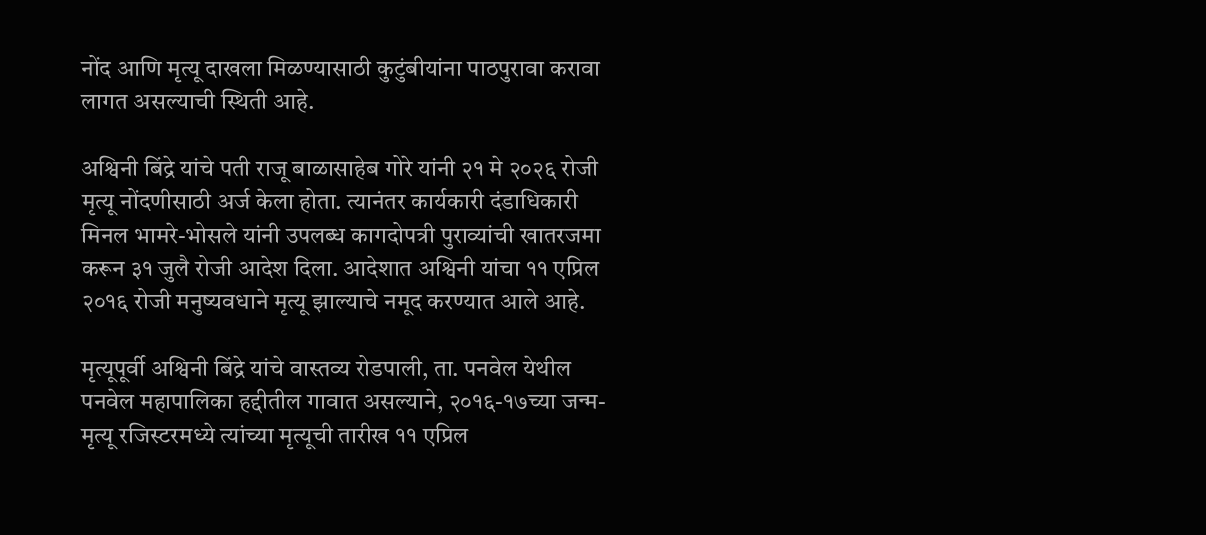नोंद आणि मृत्यू दाखला मिळण्यासाठी कुटुंबीयांना पाठपुरावा करावा लागत असल्याची स्थिती आहे.

अश्विनी बिंद्रे यांचे पती राजू बाळासाहेब गोरे यांनी २१ मे २०२६ रोजी मृत्यू नोंदणीसाठी अर्ज केला होता. त्यानंतर कार्यकारी दंडाधिकारी मिनल भामरे-भोसले यांनी उपलब्ध कागदोपत्री पुराव्यांची खातरजमा करून ३१ जुलै रोजी आदेश दिला. आदेशात अश्विनी यांचा ११ एप्रिल २०१६ रोजी मनुष्यवधाने मृत्यू झाल्याचे नमूद करण्यात आले आहे.

मृत्यूपूर्वी अश्विनी बिंद्रे यांचे वास्तव्य रोडपाली, ता. पनवेल येथील पनवेल महापालिका हद्दीतील गावात असल्याने, २०१६-१७च्या जन्म-मृत्यू रजिस्टरमध्ये त्यांच्या मृत्यूची तारीख ११ एप्रिल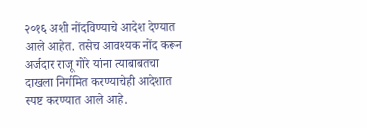२०१६ अशी नोंदविण्याचे आदेश देण्यात आले आहेत. तसेच आवश्यक नोंद करून अर्जदार राजू गोरे यांना त्याबाबतचा दाखला निर्गमित करण्याचेही आदेशात स्पष्ट करण्यात आले आहे.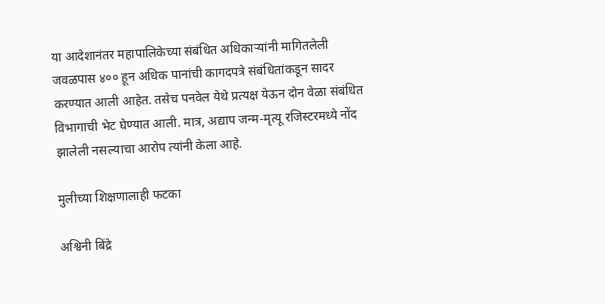या आदेशानंतर महापालिकेच्या संबंधित अधिकाऱ्यांनी मागितलेली जवळपास ४०० हून अधिक पानांची कागदपत्रे संबंधितांकडून सादर करण्यात आली आहेत. तसेच पनवेल येथे प्रत्यक्ष येऊन दोन वेळा संबंधित विभागाची भेट घेण्यात आली. मात्र, अद्याप जन्म-मृत्यू रजिस्टरमध्ये नोंद झालेली नसल्याचा आरोप त्यांनी केला आहे.

मुलीच्या शिक्षणालाही फटका

अश्विनी बिंद्रे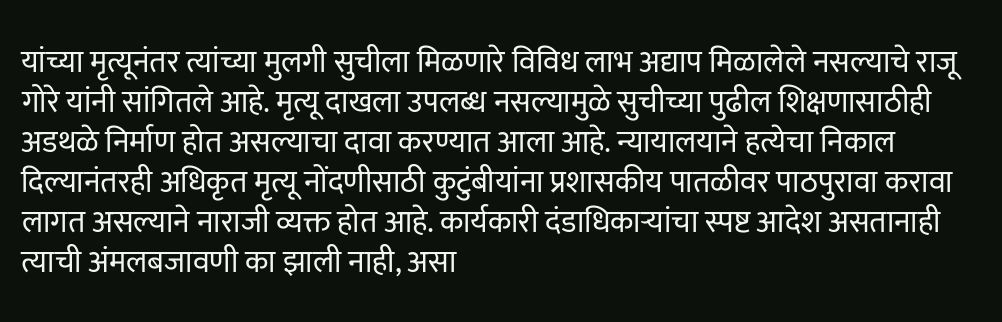यांच्या मृत्यूनंतर त्यांच्या मुलगी सुचीला मिळणारे विविध लाभ अद्याप मिळालेले नसल्याचे राजू गोरे यांनी सांगितले आहे. मृत्यू दाखला उपलब्ध नसल्यामुळे सुचीच्या पुढील शिक्षणासाठीही अडथळे निर्माण होत असल्याचा दावा करण्यात आला आहे. न्यायालयाने हत्येचा निकाल दिल्यानंतरही अधिकृत मृत्यू नोंदणीसाठी कुटुंबीयांना प्रशासकीय पातळीवर पाठपुरावा करावा लागत असल्याने नाराजी व्यक्त होत आहे. कार्यकारी दंडाधिकाऱ्यांचा स्पष्ट आदेश असतानाही त्याची अंमलबजावणी का झाली नाही, असा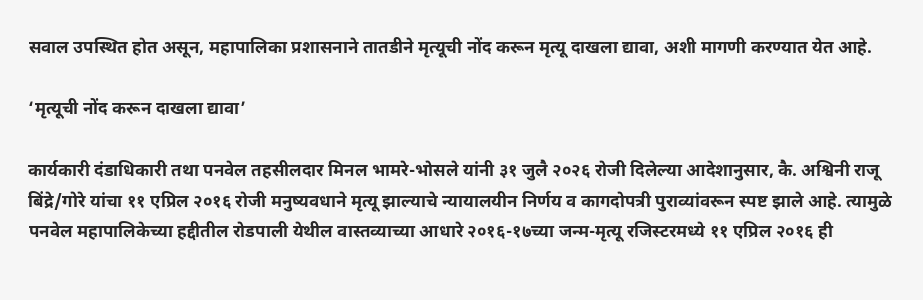सवाल उपस्थित होत असून, महापालिका प्रशासनाने तातडीने मृत्यूची नोंद करून मृत्यू दाखला द्यावा, अशी मागणी करण्यात येत आहे.

‘मृत्यूची नोंद करून दाखला द्यावा’

कार्यकारी दंडाधिकारी तथा पनवेल तहसीलदार मिनल भामरे-भोसले यांनी ३१ जुलै २०२६ रोजी दिलेल्या आदेशानुसार, कै. अश्विनी राजू बिंद्रे/गोरे यांचा ११ एप्रिल २०१६ रोजी मनुष्यवधाने मृत्यू झाल्याचे न्यायालयीन निर्णय व कागदोपत्री पुराव्यांवरून स्पष्ट झाले आहे. त्यामुळे पनवेल महापालिकेच्या हद्दीतील रोडपाली येथील वास्तव्याच्या आधारे २०१६-१७च्या जन्म-मृत्यू रजिस्टरमध्ये ११ एप्रिल २०१६ ही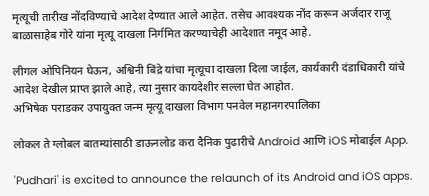मृत्यूची तारीख नोंदविण्याचे आदेश देण्यात आले आहेत. तसेच आवश्यक नोंद करून अर्जदार राजू बाळासाहेब गोरे यांना मृत्यू दाखला निर्गमित करण्याचेही आदेशात नमूद आहे.

लीगल ओपिनियन घेऊन, अश्विनी बिंद्रे यांचा मृत्यूचा दाखला दिला जाईल, कार्यकारी दंडाधिकारी यांचे आदेश देखील प्राप्त झाले आहे, त्या नुसार कायदेशीर सल्ला घेत आहोत.
अभिषेक पराडकर उपायुक्त जन्म मृत्यू दाखला विभाग पनवेल महानगरपालिका

लोकल ते ग्लोबल बातम्यांसाठी डाऊनलोड करा दैनिक पुढारीचे Android आणि iOS मोबाईल App.

'Pudhari' is excited to announce the relaunch of its Android and iOS apps.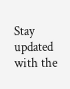Stay updated with the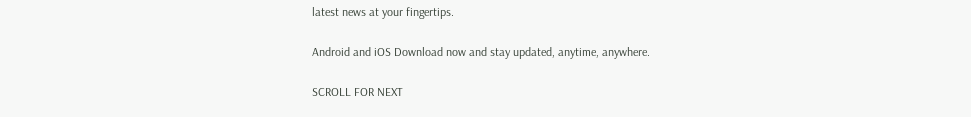latest news at your fingertips.

Android and iOS Download now and stay updated, anytime, anywhere.

SCROLL FOR NEXT